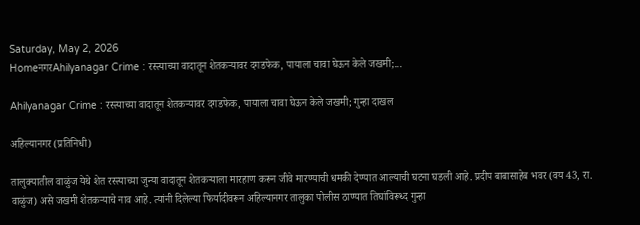Saturday, May 2, 2026
HomeनगरAhilyanagar Crime : रस्त्याच्या वादातून शेतकर्‍यावर दगडफेक, पायाला चावा घेऊन केले जखमी;...

Ahilyanagar Crime : रस्त्याच्या वादातून शेतकर्‍यावर दगडफेक, पायाला चावा घेऊन केले जखमी; गुन्हा दाखल

अहिल्यानगर (प्रतिनिधी)

तालुक्यातील वाळुंज येथे शेत रस्त्याच्या जुन्या वादातून शेतकर्‍याला मारहाण करून जीवे मारण्याची धमकी देण्यात आल्याची घटना घडली आहे. प्रदीप बाबासाहेब भवर (वय 43, रा. वाळुंज) असे जखमी शेतकर्‍याचे नाव आहे. त्यांनी दिलेल्या फिर्यादीवरून अहिल्यानगर तालुका पोलीस ठाण्यात तिघांविरूध्द गुन्हा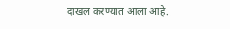दाखल करण्यात आला आहे.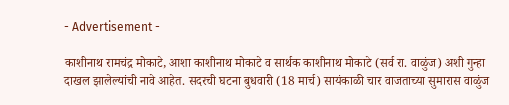- Advertisement -

काशीनाथ रामचंद्र मोकाटे, आशा काशीनाथ मोकाटे व सार्थक काशीनाथ मोकाटे (सर्व रा. वाळुंज) अशी गुन्हा दाखल झालेल्यांची नावे आहेत. सदरची घटना बुधवारी (18 मार्च) सायंकाळी चार वाजताच्या सुमारास वाळुंज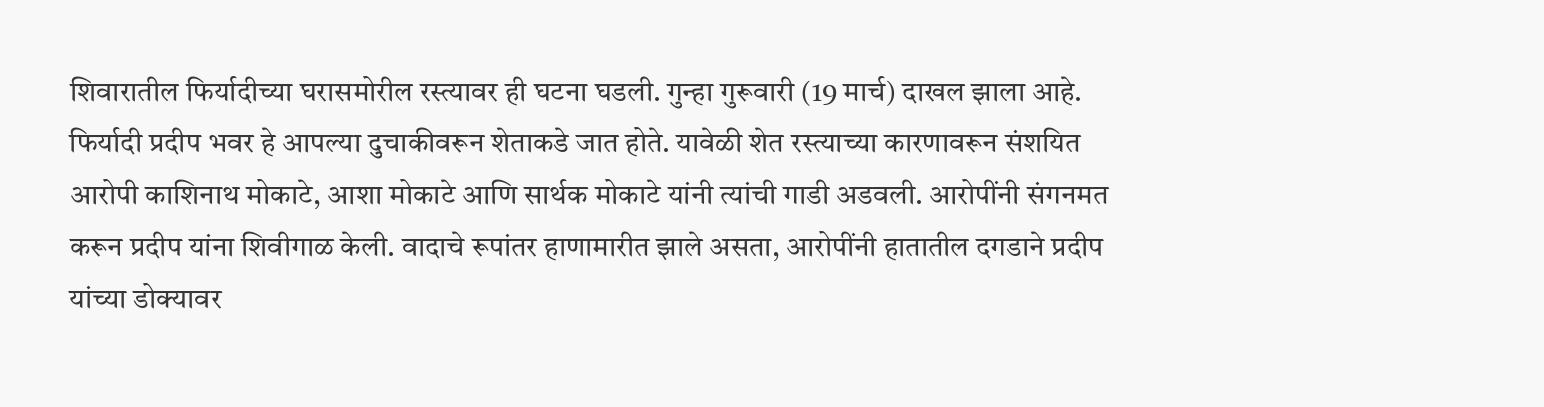शिवारातील फिर्यादीच्या घरासमोरील रस्त्यावर ही घटना घडली. गुन्हा गुरूवारी (19 मार्च) दाखल झाला आहे. फिर्यादी प्रदीप भवर हे आपल्या दुचाकीवरून शेताकडे जात होते. यावेळी शेत रस्त्याच्या कारणावरून संशयित आरोपी काशिनाथ मोकाटे, आशा मोकाटे आणि सार्थक मोकाटे यांनी त्यांची गाडी अडवली. आरोपींनी संगनमत करून प्रदीप यांना शिवीगाळ केली. वादाचे रूपांतर हाणामारीत झाले असता, आरोपींनी हातातील दगडाने प्रदीप यांच्या डोक्यावर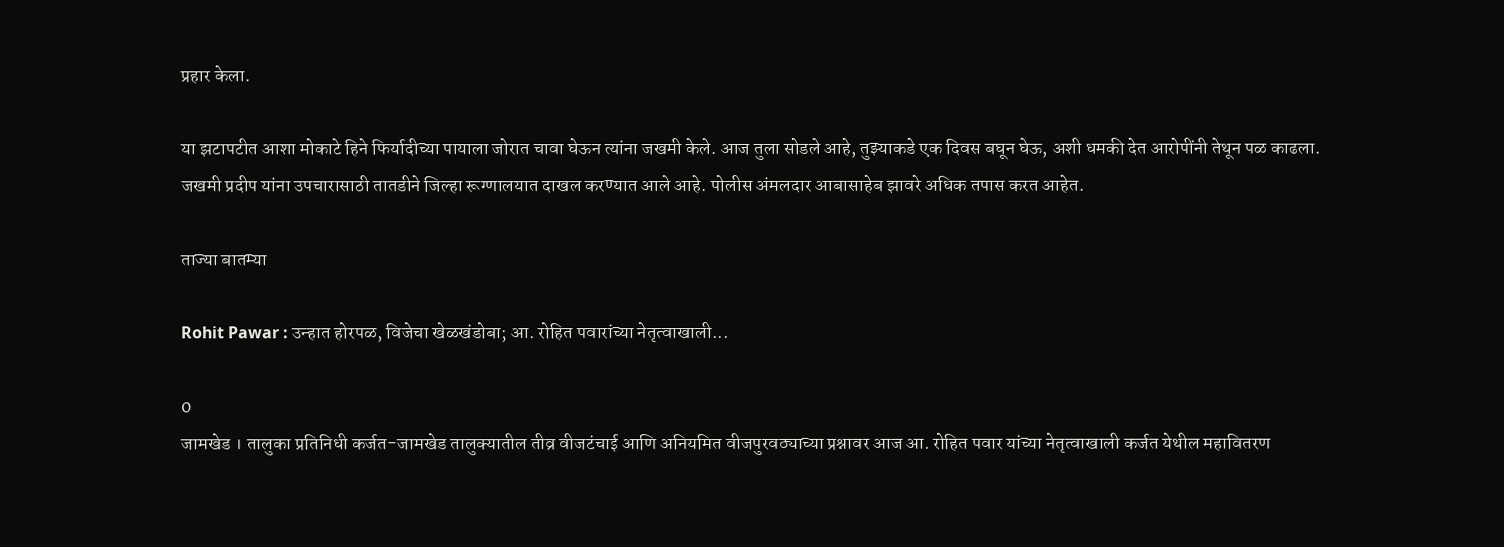प्रहार केला.

या झटापटीत आशा मोकाटे हिने फिर्यादीच्या पायाला जोरात चावा घेऊन त्यांना जखमी केले. आज तुला सोडले आहे, तुझ्याकडे एक दिवस बघून घेऊ, अशी धमकी देत आरोपींनी तेथून पळ काढला. जखमी प्रदीप यांना उपचारासाठी तातडीने जिल्हा रूग्णालयात दाखल करण्यात आले आहे. पोलीस अंमलदार आबासाहेब झावरे अधिक तपास करत आहेत.

ताज्या बातम्या

Rohit Pawar : उन्हात होरपळ, विजेचा खेळखंडोबा; आ. रोहित पवारांच्या नेतृत्वाखाली...

0
जामखेड । तालुका प्रतिनिधी कर्जत-जामखेड तालुक्यातील तीव्र वीजटंचाई आणि अनियमित वीजपुरवठ्याच्या प्रश्नावर आज आ. रोहित पवार यांच्या नेतृत्वाखाली कर्जत येथील महावितरण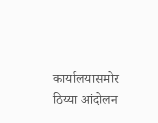कार्यालयासमोर ठिय्या आंदोलन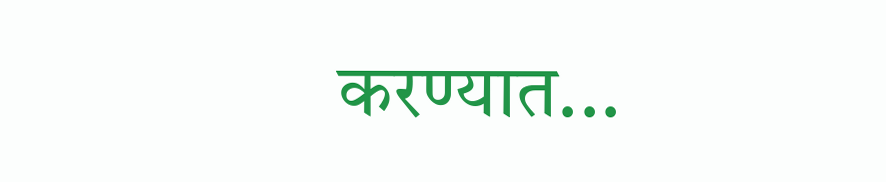करण्यात...